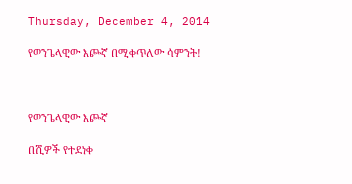Thursday, December 4, 2014

የወንጌላዊው እጮኛ በሚቀጥለው ሳምንት!



የወንጌላዊው እጮኛ

በሺዎች የተደነቀ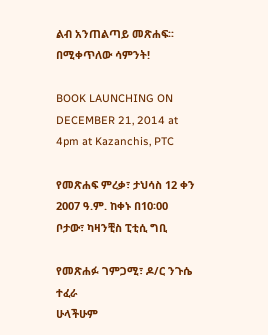ልብ አንጠልጣይ መጽሐፍ፡፡
በሚቀጥለው ሳምንት!

BOOK LAUNCHING ON DECEMBER 21, 2014 at 4pm at Kazanchis, PTC

የመጽሐፍ ምረቃ፣ ታህሳስ 12 ቀን 2007 ዓ.ም. ከቀኑ በ10፡00
ቦታው፣ ካዛንቺስ ፒቲሲ ግቢ

የመጽሐፉ ገምጋሚ፣ ዶ/ር ንጉሴ ተፈራ
ሁላችሁም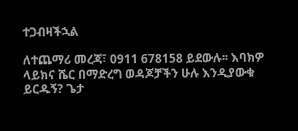ተጋብዛችኋል

ለተጨማሪ መረጃ፣ 0911 678158 ይደውሉ፡፡ እባክዎ ላይክና ሼር በማድረግ ወዳጆቻችን ሁሉ እንዲያውቁ ይርዱኝ? ጌታ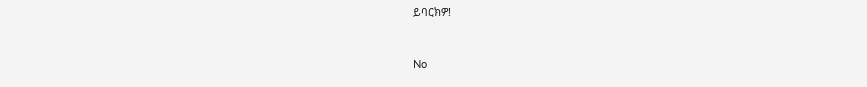ይባርክዎ!



No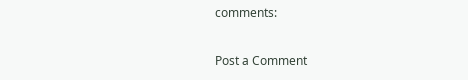comments:

Post a Comment